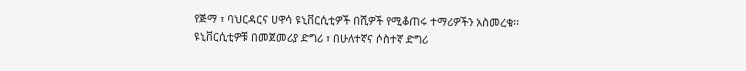የጅማ ፣ ባህርዳርና ሀዋሳ ዩኒቨርሲቲዎች በሺዎች የሚቆጠሩ ተማሪዎችን አስመረቁ፡፡
ዩኒቨርሲቲዎቹ በመጀመሪያ ድግሪ ፣ በሁለተኛና ሶስተኛ ድግሪ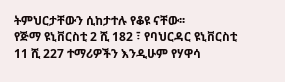ትምህርታቸውን ሲከታተሉ የቆዩ ናቸው፡፡
የጅማ ዩኒቨርስቲ 2 ሺ 182 ፣ የባህርዳር ዩኒቨርስቲ 11 ሺ 227 ተማሪዎችን እንዲሁም የሃዋሳ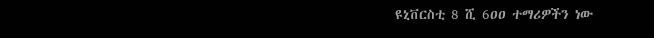ዩኒቨርስቲ 8 ሺ 6ዐዐ ተማሪዎችን ነው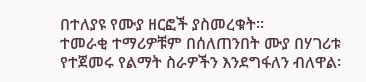በተለያዩ የሙያ ዘርፎች ያስመረቁት፡፡
ተመራቂ ተማሪዎቹም በሰለጠንበት ሙያ በሃገሪቱ የተጀመሩ የልማት ስራዎችን እንደግፋለን ብለዋል፡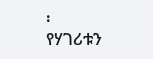፡
የሃገሪቱን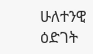ሁለተንዊ ዕድገት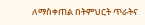ለማስቀጠል በትምህርት ጥራትና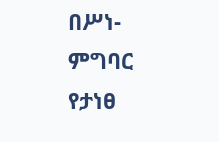በሥነ- ምግባር የታነፀ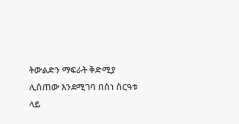ትውልድን ማፍራት ቅድሚያ ሊሰጠው እንደሚገባ በስነ ስርዓቱ ላይ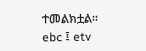ተመልክቷል፡፡
ebc ፤ etv